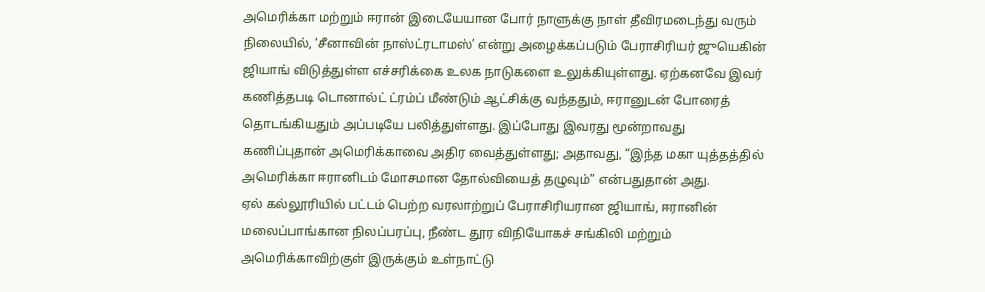அமெரிக்கா மற்றும் ஈரான் இடையேயான போர் நாளுக்கு நாள் தீவிரமடைந்து வரும் நிலையில், ‘சீனாவின் நாஸ்ட்ரடாமஸ்’ என்று அழைக்கப்படும் பேராசிரியர் ஜுயெகின் ஜியாங் விடுத்துள்ள எச்சரிக்கை உலக நாடுகளை உலுக்கியுள்ளது. ஏற்கனவே இவர் கணித்தபடி டொனால்ட் ட்ரம்ப் மீண்டும் ஆட்சிக்கு வந்ததும், ஈரானுடன் போரைத் தொடங்கியதும் அப்படியே பலித்துள்ளது. இப்போது இவரது மூன்றாவது கணிப்புதான் அமெரிக்காவை அதிர வைத்துள்ளது; அதாவது, “இந்த மகா யுத்தத்தில் அமெரிக்கா ஈரானிடம் மோசமான தோல்வியைத் தழுவும்” என்பதுதான் அது.
ஏல் கல்லூரியில் பட்டம் பெற்ற வரலாற்றுப் பேராசிரியரான ஜியாங், ஈரானின் மலைப்பாங்கான நிலப்பரப்பு, நீண்ட தூர விநியோகச் சங்கிலி மற்றும் அமெரிக்காவிற்குள் இருக்கும் உள்நாட்டு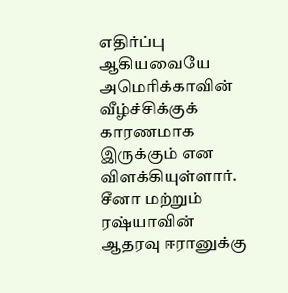எதிர்ப்பு ஆகியவையே அமெரிக்காவின் வீழ்ச்சிக்குக் காரணமாக இருக்கும் என விளக்கியுள்ளார். சீனா மற்றும் ரஷ்யாவின் ஆதரவு ஈரானுக்கு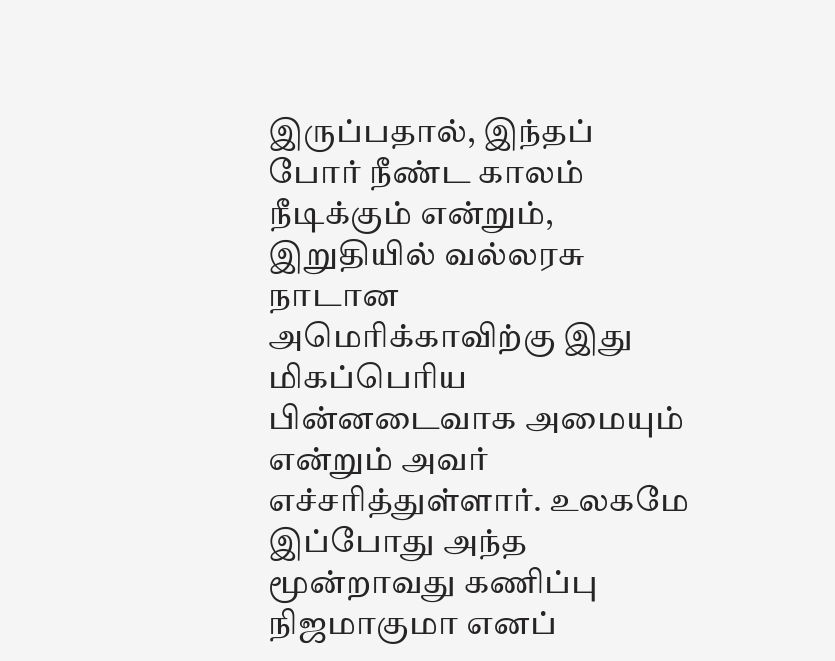இருப்பதால், இந்தப் போர் நீண்ட காலம் நீடிக்கும் என்றும், இறுதியில் வல்லரசு நாடான அமெரிக்காவிற்கு இது மிகப்பெரிய பின்னடைவாக அமையும் என்றும் அவர் எச்சரித்துள்ளார். உலகமே இப்போது அந்த மூன்றாவது கணிப்பு நிஜமாகுமா எனப்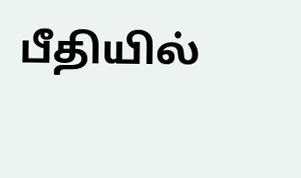பீதியில்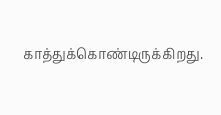காத்துக்கொண்டிருக்கிறது.